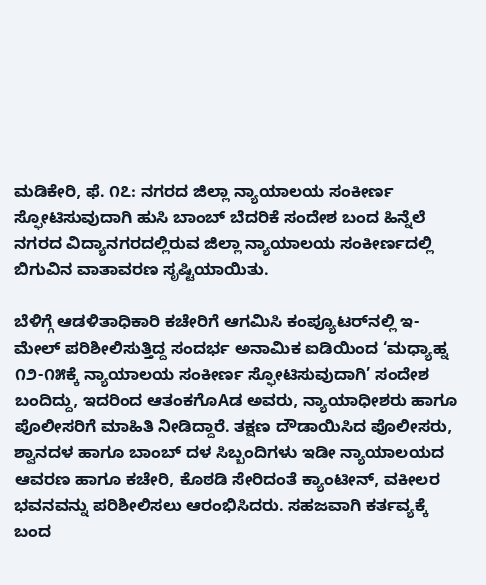ಮಡಿಕೇರಿ, ಫೆ. ೧೭: ನಗರದ ಜಿಲ್ಲಾ ನ್ಯಾಯಾಲಯ ಸಂಕೀರ್ಣ ಸ್ಫೋಟಿಸುವುದಾಗಿ ಹುಸಿ ಬಾಂಬ್ ಬೆದರಿಕೆ ಸಂದೇಶ ಬಂದ ಹಿನ್ನೆಲೆ ನಗರದ ವಿದ್ಯಾನಗರದಲ್ಲಿರುವ ಜಿಲ್ಲಾ ನ್ಯಾಯಾಲಯ ಸಂಕೀರ್ಣದಲ್ಲಿ ಬಿಗುವಿನ ವಾತಾವರಣ ಸೃಷ್ಟಿಯಾಯಿತು.

ಬೆಳಿಗ್ಗೆ ಆಡಳಿತಾಧಿಕಾರಿ ಕಚೇರಿಗೆ ಆಗಮಿಸಿ ಕಂಪ್ಯೂಟರ್‌ನಲ್ಲಿ ಇ-ಮೇಲ್ ಪರಿಶೀಲಿಸುತ್ತಿದ್ದ ಸಂದರ್ಭ ಅನಾಮಿಕ ಐಡಿಯಿಂದ ‘ಮಧ್ಯಾಹ್ನ ೧೨-೧೫ಕ್ಕೆ ನ್ಯಾಯಾಲಯ ಸಂಕೀರ್ಣ ಸ್ಫೋಟಿಸುವುದಾಗಿ’ ಸಂದೇಶ ಬಂದಿದ್ದು, ಇದರಿಂದ ಆತಂಕಗೊAಡ ಅವರು, ನ್ಯಾಯಾಧೀಶರು ಹಾಗೂ ಪೊಲೀಸರಿಗೆ ಮಾಹಿತಿ ನೀಡಿದ್ದಾರೆ. ತಕ್ಷಣ ದೌಡಾಯಿಸಿದ ಪೊಲೀಸರು, ಶ್ವಾನದಳ ಹಾಗೂ ಬಾಂಬ್ ದಳ ಸಿಬ್ಬಂದಿಗಳು ಇಡೀ ನ್ಯಾಯಾಲಯದ ಆವರಣ ಹಾಗೂ ಕಚೇರಿ, ಕೊಠಡಿ ಸೇರಿದಂತೆ ಕ್ಯಾಂಟೀನ್, ವಕೀಲರ ಭವನವನ್ನು ಪರಿಶೀಲಿಸಲು ಆರಂಭಿಸಿದರು. ಸಹಜವಾಗಿ ಕರ್ತವ್ಯಕ್ಕೆ ಬಂದ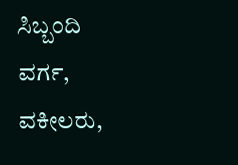ಸಿಬ್ಬಂದಿ ವರ್ಗ, ವಕೀಲರು,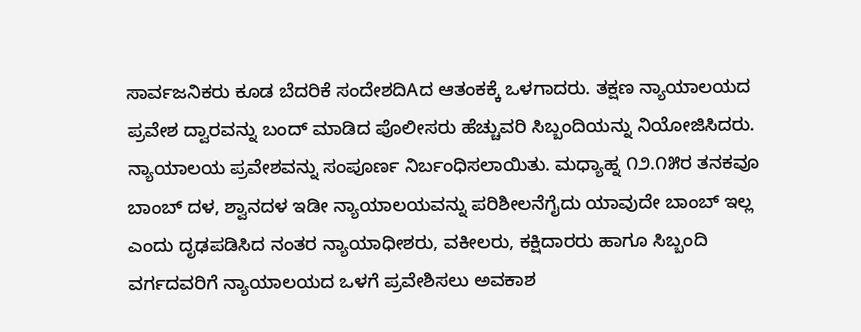ಸಾರ್ವಜನಿಕರು ಕೂಡ ಬೆದರಿಕೆ ಸಂದೇಶದಿAದ ಆತಂಕಕ್ಕೆ ಒಳಗಾದರು. ತಕ್ಷಣ ನ್ಯಾಯಾಲಯದ ಪ್ರವೇಶ ದ್ವಾರವನ್ನು ಬಂದ್ ಮಾಡಿದ ಪೊಲೀಸರು ಹೆಚ್ಚುವರಿ ಸಿಬ್ಬಂದಿಯನ್ನು ನಿಯೋಜಿಸಿದರು. ನ್ಯಾಯಾಲಯ ಪ್ರವೇಶವನ್ನು ಸಂಪೂರ್ಣ ನಿರ್ಬಂಧಿಸಲಾಯಿತು. ಮಧ್ಯಾಹ್ನ ೧೨.೧೫ರ ತನಕವೂ ಬಾಂಬ್ ದಳ, ಶ್ವಾನದಳ ಇಡೀ ನ್ಯಾಯಾಲಯವನ್ನು ಪರಿಶೀಲನೆಗೈದು ಯಾವುದೇ ಬಾಂಬ್ ಇಲ್ಲ ಎಂದು ದೃಢಪಡಿಸಿದ ನಂತರ ನ್ಯಾಯಾಧೀಶರು, ವಕೀಲರು, ಕಕ್ಷಿದಾರರು ಹಾಗೂ ಸಿಬ್ಬಂದಿ ವರ್ಗದವರಿಗೆ ನ್ಯಾಯಾಲಯದ ಒಳಗೆ ಪ್ರವೇಶಿಸಲು ಅವಕಾಶ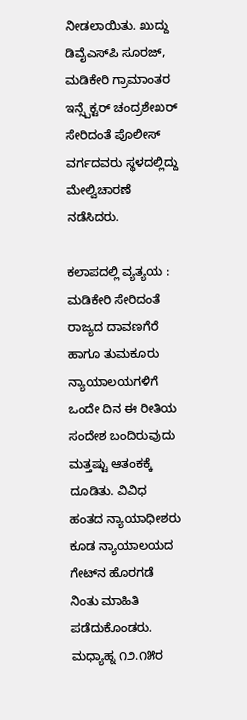ನೀಡಲಾಯಿತು. ಖುದ್ದು ಡಿವೈಎಸ್‌ಪಿ ಸೂರಜ್, ಮಡಿಕೇರಿ ಗ್ರಾಮಾಂತರ ಇನ್ಸ್ಪೆಕ್ಟರ್ ಚಂದ್ರಶೇಖರ್ ಸೇರಿದಂತೆ ಪೊಲೀಸ್ ವರ್ಗದವರು ಸ್ಥಳದಲ್ಲಿದ್ದು ಮೇಲ್ವಿಚಾರಣೆ ನಡೆಸಿದರು.

ಕಲಾಪದಲ್ಲಿ ವ್ಯತ್ಯಯ : ಮಡಿಕೇರಿ ಸೇರಿದಂತೆ ರಾಜ್ಯದ ದಾವಣಗೆರೆ ಹಾಗೂ ತುಮಕೂರು ನ್ಯಾಯಾಲಯಗಳಿಗೆ ಒಂದೇ ದಿನ ಈ ರೀತಿಯ ಸಂದೇಶ ಬಂದಿರುವುದು ಮತ್ತಷ್ಟು ಆತಂಕಕ್ಕೆ ದೂಡಿತು. ವಿವಿಧ ಹಂತದ ನ್ಯಾಯಾಧೀಶರು ಕೂಡ ನ್ಯಾಯಾಲಯದ ಗೇಟ್‌ನ ಹೊರಗಡೆ ನಿಂತು ಮಾಹಿತಿ ಪಡೆದುಕೊಂಡರು. ಮಧ್ಯಾಹ್ನ ೧೨.೧೫ರ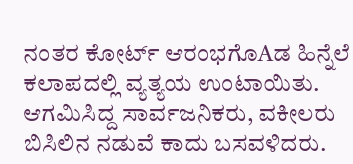ನಂತರ ಕೋರ್ಟ್ ಆರಂಭಗೊAಡ ಹಿನ್ನೆಲೆ ಕಲಾಪದಲ್ಲಿ ವ್ಯತ್ಯಯ ಉಂಟಾಯಿತು. ಆಗಮಿಸಿದ್ದ ಸಾರ್ವಜನಿಕರು, ವಕೀಲರು ಬಿಸಿಲಿನ ನಡುವೆ ಕಾದು ಬಸವಳಿದರು.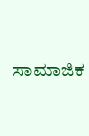ಸಾಮಾಜಿಕ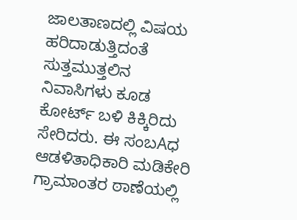ಜಾಲತಾಣದಲ್ಲಿ ವಿಷಯ ಹರಿದಾಡುತ್ತಿದಂತೆ ಸುತ್ತಮುತ್ತಲಿನ ನಿವಾಸಿಗಳು ಕೂಡ ಕೋರ್ಟ್ ಬಳಿ ಕಿಕ್ಕಿರಿದು ಸೇರಿದರು. ಈ ಸಂಬAಧ ಆಡಳಿತಾಧಿಕಾರಿ ಮಡಿಕೇರಿ ಗ್ರಾಮಾಂತರ ಠಾಣೆಯಲ್ಲಿ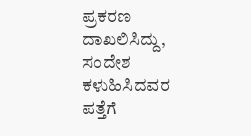ಪ್ರಕರಣ ದಾಖಲಿಸಿದ್ದು, ಸಂದೇಶ ಕಳುಹಿಸಿದವರ ಪತ್ತೆಗೆ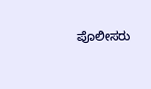ಪೊಲೀಸರು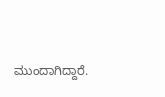ಮುಂದಾಗಿದ್ದಾರೆ.